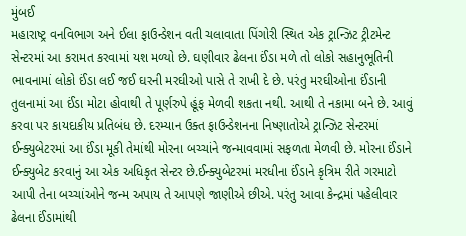મુંબઈ
મહારાષ્ટ્ર વનવિભાગ અને ઈલા ફાઉન્ડેશન વતી ચલાવાતા પિંગોરી સ્થિત એક ટ્રાન્ઝિટ ટ્રીટમેન્ટ સેન્ટરમાં આ કરામત કરવામાં યશ મળ્યો છે. ઘણીવાર ઢેલના ઈંડા મળે તો લોકો સહાનુભૂતિની ભાવનામાં લોકો ઈંડા લઈ જઈ ઘરની મરઘીઓ પાસે તે રાખી દે છે. પરંતુ મરઘીઓના ઈંડાની તુલનામાં આ ઈંડા મોટા હોવાથી તે પૂર્ણરુપે હૂંફ મેળવી શકતા નથી. આથી તે નકામા બને છે. આવું કરવા પર કાયદાકીય પ્રતિબંધ છે. દરમ્યાન ઉક્ત ફાઉન્ડેશનના નિષ્ણાતોએ ટ્રાન્ઝિટ સેન્ટરમાં ઈન્ક્યુબેટરમાં આ ઈંડા મૂકી તેમાંથી મોરના બચ્ચાંને જન્માવવામાં સફળતા મેળવી છે. મોરના ઈંડાને ઈન્ક્યુબેટ કરવાનું આ એક અધિકૃત સેન્ટર છે.ઈન્ક્યુબેટરમાં મરધીના ઈંડાને કૃત્રિમ રીતે ગરમાટો આપી તેના બચ્ચાંઓને જન્મ અપાય તે આપણે જાણીએ છીએ. પરંતુ આવા કેન્દ્રમાં પહેલીવાર ઢેલના ઈંડામાંથી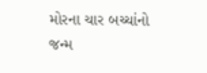મોરના ચાર બચ્ચાંનો જન્મ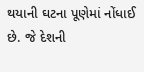થયાની ઘટના પૂણેમાં નોંધાઈ છે. જે દેશની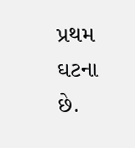પ્રથમ ઘટના છે.